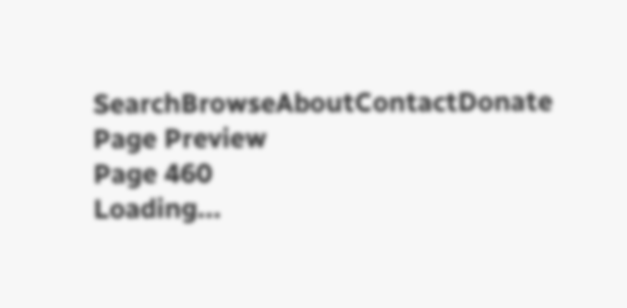SearchBrowseAboutContactDonate
Page Preview
Page 460
Loading...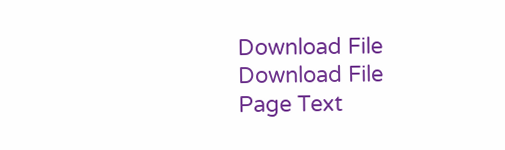Download File
Download File
Page Text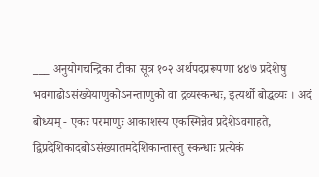___ अनुयोगचन्द्रिका टीका सूत्र १०२ अर्थपदप्ररूपणा ४४७ प्रदेशेषु भवगाढोऽसंख्येयाणुकोऽनन्ताणुको वा द्रव्यस्कन्धः, इत्यर्थो बोद्धव्यः । अदं बोध्यम् - एकः परमाणुः आकाशस्य एकस्मिन्नेव प्रदेशेऽवगाहते, द्विप्रदेशिकादबोऽसंख्यातमदेशिकान्तास्तु स्कन्धाः प्रत्येकं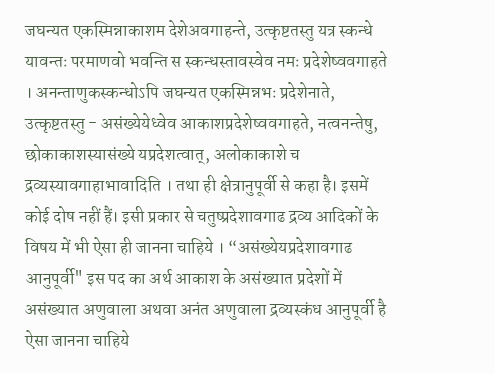जघन्यत एकस्मिन्नाकाशम देशेअवगाहन्ते, उत्कृष्टतस्तु यत्र स्कन्धे यावन्तः परमाणवो भवन्ति स स्कन्धस्तावस्वेव नमः प्रदेशेष्ववगाहते । अनन्ताणुकस्कन्धोऽपि जघन्यत एकस्मिन्नभः प्रदेशेनाते, उत्कृष्टतस्तु - असंख्येयेध्वेव आकाशप्रदेशेष्ववगाहते, नत्वनन्तेषु, छोकाकाशस्यासंख्ये यप्रदेशत्वात्, अलोकाकाशे च द्रव्यस्यावगाहाभावादिति । तथा ही क्षेत्रानुपूर्वी से कहा है। इसमें कोई दोष नहीं हैं। इसी प्रकार से चतुष्प्रदेशावगाढ द्रव्य आदिकों के विषय में भी ऐसा ही जानना चाहिये । “असंख्येयप्रदेशावगाढ आनुपूर्वी" इस पद का अर्थ आकाश के असंख्यात प्रदेशों में असंख्यात अणुवाला अथवा अनंत अणुवाला द्रव्यस्कंध आनुपूर्वी है ऐसा जानना चाहिये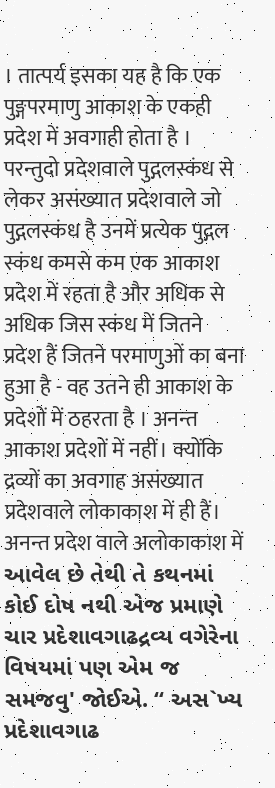। तात्पर्य इसका यह है कि एक पुङ्गपरमाणु आकाश के एकही प्रदेश में अवगाही होता है । परन्तुदो प्रदेशवाले पुद्गलस्कंध से लेकर असंख्यात प्रदेशवाले जो पुद्गलस्कंध है उनमें प्रत्येक पुद्गल स्कंध कमसे कम एक आकाश प्रदेश में रहता है और अधिक से अधिक जिस स्कंध में जितने प्रदेश हैं जितने परमाणुओं का बना हुआ है - वह उतने ही आकाश के प्रदेशों में ठहरता है । अनन्त आकाश प्रदेशों में नहीं। क्योंकि द्रव्यों का अवगाह असंख्यात प्रदेशवाले लोकाकाश में ही हैं। अनन्त प्रदेश वाले अलोकाकाश में આવેલ છે તેથી તે કથનમાં કોઈ દોષ નથી એજ પ્રમાણે ચાર પ્રદેશાવગાઢદ્રવ્ય વગેરેના વિષયમાં પણ એમ જ સમજવુ' જોઈએ. “ અસ`ખ્ય પ્રદેશાવગાઢ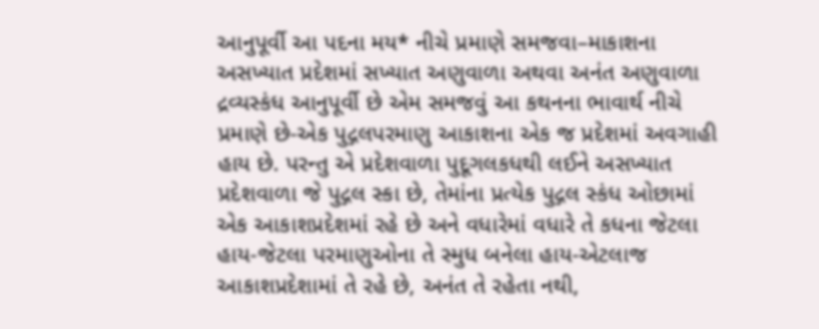આનુપૂર્વી આ પદના મય* નીચે પ્રમાણે સમજવા–માકાશના અસખ્યાત પ્રદેશમાં સખ્યાત અણુવાળા અથવા અનંત અણુવાળા દ્રવ્યસ્કંધ આનુપૂર્વી છે એમ સમજવું આ કથનના ભાવાર્થ નીચે પ્રમાણે છે-એક પુદ્ગલપરમાણુ આકાશના એક જ પ્રદેશમાં અવગાહી હાય છે. પરન્તુ એ પ્રદેશવાળા પુદૂગલકધથી લઈને અસખ્યાત પ્રદેશવાળા જે પુદ્ગલ સ્કા છે, તેમાંના પ્રત્યેક પુદ્ગલ સ્કંધ ઓછામાં એક આકાશપ્રદેશમાં રહે છે અને વધારેમાં વધારે તે કધના જેટલા હાય-જેટલા પરમાણુઓના તે સ્મુધ બનેલા હાય-એટલાજ આકાશપ્રદેશામાં તે રહે છે, અનંત તે રહેતા નથી,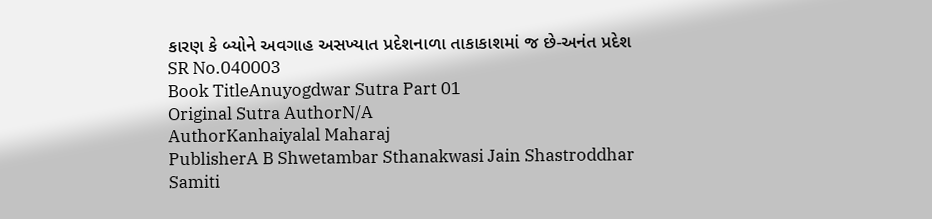કારણ કે બ્યોને અવગાહ અસખ્યાત પ્રદેશનાળા તાકાકાશમાં જ છે-અનંત પ્રદેશ
SR No.040003
Book TitleAnuyogdwar Sutra Part 01
Original Sutra AuthorN/A
AuthorKanhaiyalal Maharaj
PublisherA B Shwetambar Sthanakwasi Jain Shastroddhar Samiti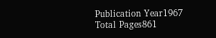Publication Year1967
Total Pages861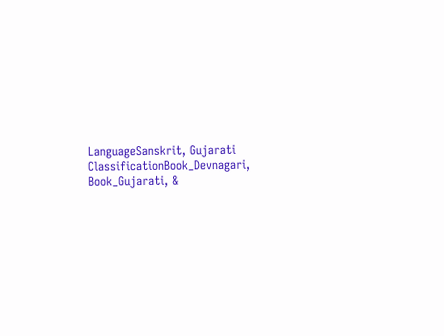LanguageSanskrit, Gujarati
ClassificationBook_Devnagari, Book_Gujarati, &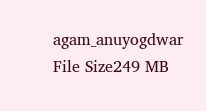agam_anuyogdwar
File Size249 MB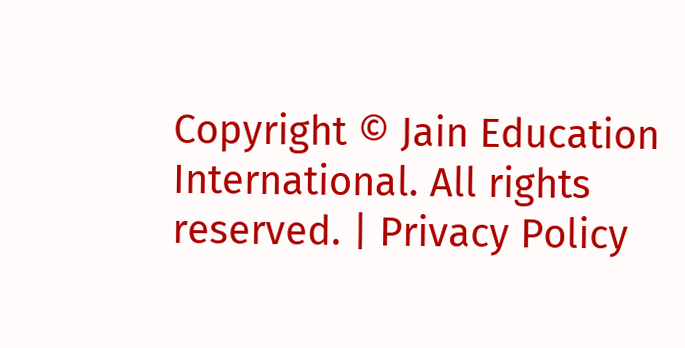Copyright © Jain Education International. All rights reserved. | Privacy Policy